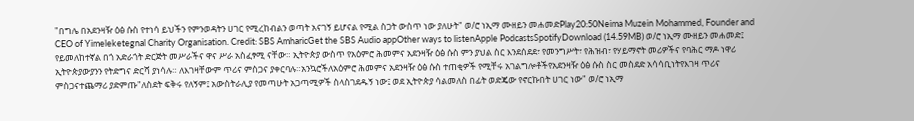"በግሌ በአደንዛዥ ዕፅ ሱስ የተነሳ ይህችን የምንወዳትን ሀገር የሚረከብልን ወጣት አናገኝ ይሆናል የሚል ስጋት ውስጥ ነው ያለሁት" ወ/ሮ ነኢማ ሙዘይን መሐመድPlay20:50Neima Muzein Mohammed, Founder and CEO of Yimeleketegnal Charity Organisation. Credit: SBS AmharicGet the SBS Audio appOther ways to listenApple PodcastsSpotifyDownload (14.59MB) ወ/ሮ ነኢማ ሙዘይን መሐመድ፤ የይመለከተኛል በጎ አድራጎት ድርጅት መሥራችና ዋና ሥራ አስፈፃሚ ናቸው። ኢትዮጵያ ውስጥ የአዕምሮ ሕመምና አደንዛዥ ዕፅ ሱስ ምን ያህል ስር እንደሰደደ፣ የመንግሥት፣ የሕዝብ፣ የሃይማኖት መሪዎችና የባሕር ማዶ ነዋሪ ኢትዮጵያውያንን የትድግና ድርሻ ያነሳሉ። ለእገዛቸውም ጥሪና ምስጋና ያቀርባሉ።አንኳሮችለአዕምሮ ሕመምና አደንዛዥ ዕፅ ሱስ ተጠቂዎች የሚቸሩ አገልግሎቶችየአደንዛዥ ዕፅ ሱስ ስር መስደድ አሳሳቢነትየእገዛ ጥሪና ምስጋናተጨማሪ ያድምጡ"ለስደት ፍቅሩ የለኝም፤ አውስትራሊያ የመጣሁት አጋጣሚዎች ስላስገደዱኝ ነው፤ ወደ ኢትዮጵያ ሳልመለስ በፊት ወድጄው የኖርኩበት ሀገር ነው" ወ/ሮ ነኢማ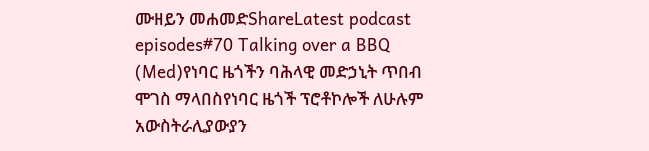ሙዘይን መሐመድShareLatest podcast episodes#70 Talking over a BBQ (Med)የነባር ዜጎችን ባሕላዊ መድኃኒት ጥበብ ሞገስ ማላበስየነባር ዜጎች ፕሮቶኮሎች ለሁሉም አውስትራሊያውያን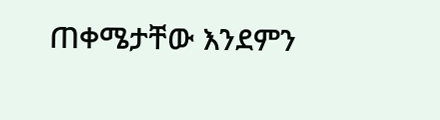ጠቀሜታቸው እንደምን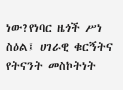ነው?የነባር ዜጎች ሥነ ስዕል፤ ሀገራዊ ቁርኝትና የትናንት መስኮትነት